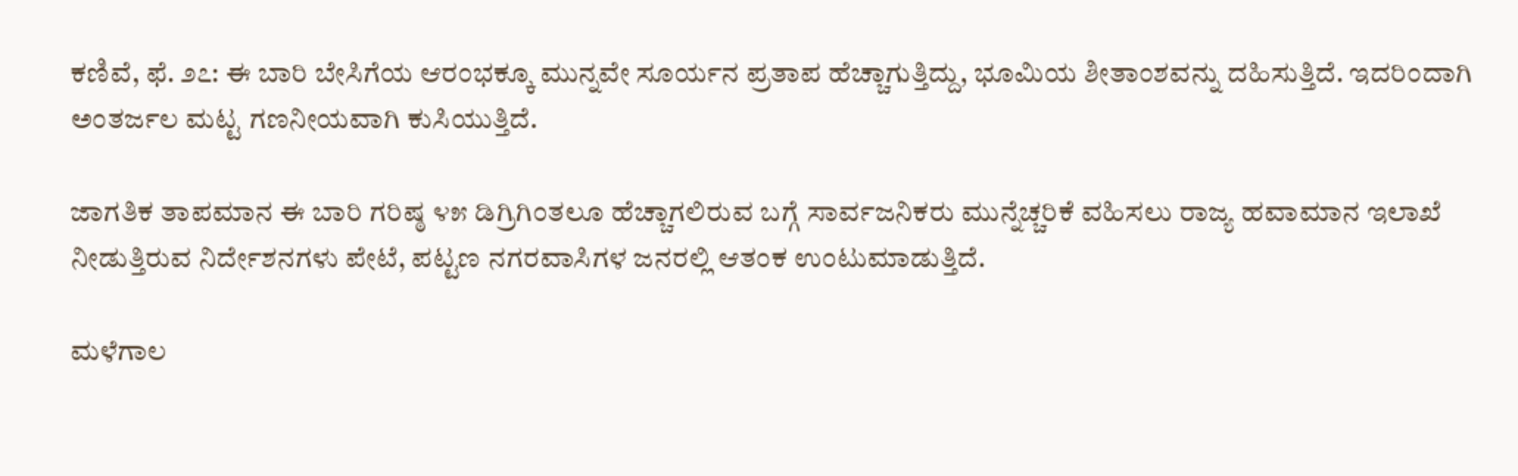ಕಣಿವೆ, ಫೆ. ೨೭: ಈ ಬಾರಿ ಬೇಸಿಗೆಯ ಆರಂಭಕ್ಕೂ ಮುನ್ನವೇ ಸೂರ್ಯನ ಪ್ರತಾಪ ಹೆಚ್ಚಾಗುತ್ತಿದ್ದು, ಭೂಮಿಯ ಶೀತಾಂಶವನ್ನು ದಹಿಸುತ್ತಿದೆ. ಇದರಿಂದಾಗಿ ಅಂತರ್ಜಲ ಮಟ್ಟ ಗಣನೀಯವಾಗಿ ಕುಸಿಯುತ್ತಿದೆ.

ಜಾಗತಿಕ ತಾಪಮಾನ ಈ ಬಾರಿ ಗರಿಷ್ಠ ೪೫ ಡಿಗ್ರಿಗಿಂತಲೂ ಹೆಚ್ಚಾಗಲಿರುವ ಬಗ್ಗೆ ಸಾರ್ವಜನಿಕರು ಮುನ್ನೆಚ್ಚರಿಕೆ ವಹಿಸಲು ರಾಜ್ಯ ಹವಾಮಾನ ಇಲಾಖೆ ನೀಡುತ್ತಿರುವ ನಿರ್ದೇಶನಗಳು ಪೇಟೆ, ಪಟ್ಟಣ ನಗರವಾಸಿಗಳ ಜನರಲ್ಲಿ ಆತಂಕ ಉಂಟುಮಾಡುತ್ತಿದೆ.

ಮಳೆಗಾಲ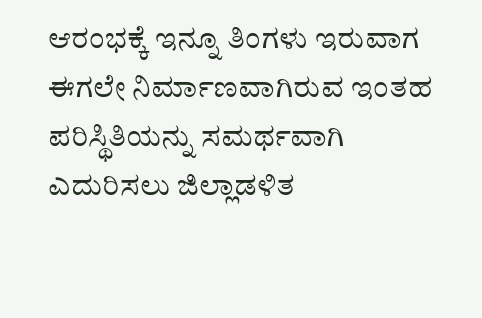ಆರಂಭಕ್ಕೆ ಇನ್ನೂ ತಿಂಗಳು ಇರುವಾಗ ಈಗಲೇ ನಿರ್ಮಾಣವಾಗಿರುವ ಇಂತಹ ಪರಿಸ್ಥಿತಿಯನ್ನು ಸಮರ್ಥವಾಗಿ ಎದುರಿಸಲು ಜಿಲ್ಲಾಡಳಿತ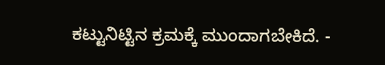ಕಟ್ಟುನಿಟ್ಟಿನ ಕ್ರಮಕ್ಕೆ ಮುಂದಾಗಬೇಕಿದೆ. -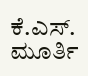ಕೆ.ಎಸ್. ಮೂರ್ತಿ